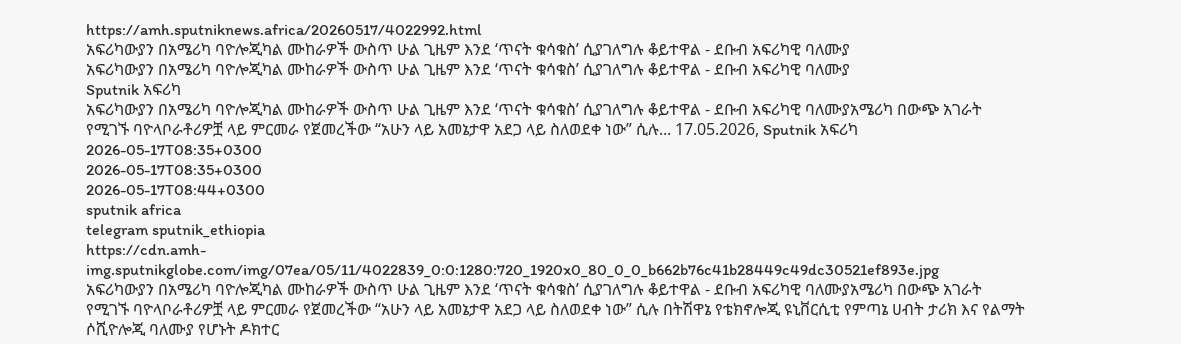https://amh.sputniknews.africa/20260517/4022992.html
አፍሪካውያን በአሜሪካ ባዮሎጂካል ሙከራዎች ውስጥ ሁል ጊዜም እንደ ‘ጥናት ቁሳቁስ’ ሲያገለግሉ ቆይተዋል - ደቡብ አፍሪካዊ ባለሙያ
አፍሪካውያን በአሜሪካ ባዮሎጂካል ሙከራዎች ውስጥ ሁል ጊዜም እንደ ‘ጥናት ቁሳቁስ’ ሲያገለግሉ ቆይተዋል - ደቡብ አፍሪካዊ ባለሙያ
Sputnik አፍሪካ
አፍሪካውያን በአሜሪካ ባዮሎጂካል ሙከራዎች ውስጥ ሁል ጊዜም እንደ ‘ጥናት ቁሳቁስ’ ሲያገለግሉ ቆይተዋል - ደቡብ አፍሪካዊ ባለሙያአሜሪካ በውጭ አገራት የሚገኙ ባዮላቦራቶሪዎቿ ላይ ምርመራ የጀመረችው “አሁን ላይ አመኔታዋ አደጋ ላይ ስለወደቀ ነው” ሲሉ... 17.05.2026, Sputnik አፍሪካ
2026-05-17T08:35+0300
2026-05-17T08:35+0300
2026-05-17T08:44+0300
sputnik africa
telegram sputnik_ethiopia
https://cdn.amh-img.sputnikglobe.com/img/07ea/05/11/4022839_0:0:1280:720_1920x0_80_0_0_b662b76c41b28449c49dc30521ef893e.jpg
አፍሪካውያን በአሜሪካ ባዮሎጂካል ሙከራዎች ውስጥ ሁል ጊዜም እንደ ‘ጥናት ቁሳቁስ’ ሲያገለግሉ ቆይተዋል - ደቡብ አፍሪካዊ ባለሙያአሜሪካ በውጭ አገራት የሚገኙ ባዮላቦራቶሪዎቿ ላይ ምርመራ የጀመረችው “አሁን ላይ አመኔታዋ አደጋ ላይ ስለወደቀ ነው” ሲሉ በትሽዋኔ የቴክኖሎጂ ዩኒቨርሲቲ የምጣኔ ሀብት ታሪክ እና የልማት ሶሺዮሎጂ ባለሙያ የሆኑት ዶክተር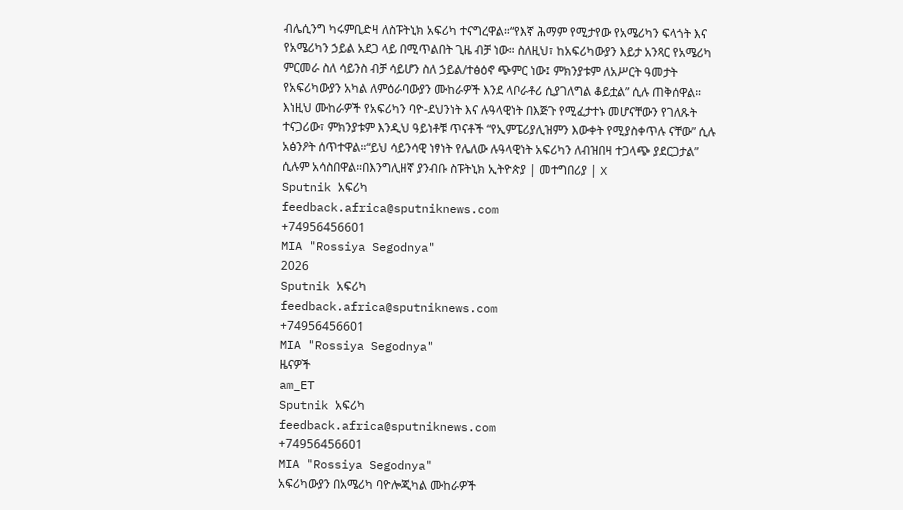ብሌሲንግ ካሩምቢድዛ ለስፑትኒክ አፍሪካ ተናግረዋል።“የእኛ ሕማም የሚታየው የአሜሪካን ፍላጎት እና የአሜሪካን ኃይል አደጋ ላይ በሚጥልበት ጊዜ ብቻ ነው። ስለዚህ፣ ከአፍሪካውያን እይታ አንጻር የአሜሪካ ምርመራ ስለ ሳይንስ ብቻ ሳይሆን ስለ ኃይል/ተፅዕኖ ጭምር ነው፤ ምክንያቱም ለአሥርት ዓመታት የአፍሪካውያን አካል ለምዕራባውያን ሙከራዎች እንደ ላቦራቶሪ ሲያገለግል ቆይቷል” ሲሉ ጠቅሰዋል። እነዚህ ሙከራዎች የአፍሪካን ባዮ-ደህንነት እና ሉዓላዊነት በእጅጉ የሚፈታተኑ መሆናቸውን የገለጹት ተናጋሪው፣ ምክንያቱም እንዲህ ዓይነቶቹ ጥናቶች “የኢምፔሪያሊዝምን እውቀት የሚያስቀጥሉ ናቸው” ሲሉ አፅንዖት ሰጥተዋል።“ይህ ሳይንሳዊ ነፃነት የሌለው ሉዓላዊነት አፍሪካን ለብዝበዛ ተጋላጭ ያደርጋታል” ሲሉም አሳስበዋል።በእንግሊዘኛ ያንብቡ ስፑትኒክ ኢትዮጵያ | መተግበሪያ | X
Sputnik አፍሪካ
feedback.africa@sputniknews.com
+74956456601
MIA "Rossiya Segodnya"
2026
Sputnik አፍሪካ
feedback.africa@sputniknews.com
+74956456601
MIA "Rossiya Segodnya"
ዜናዎች
am_ET
Sputnik አፍሪካ
feedback.africa@sputniknews.com
+74956456601
MIA "Rossiya Segodnya"
አፍሪካውያን በአሜሪካ ባዮሎጂካል ሙከራዎች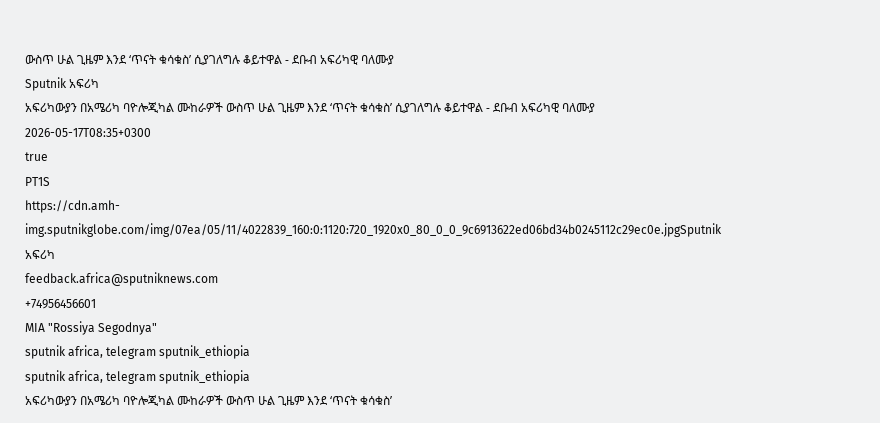ውስጥ ሁል ጊዜም እንደ ‘ጥናት ቁሳቁስ’ ሲያገለግሉ ቆይተዋል - ደቡብ አፍሪካዊ ባለሙያ
Sputnik አፍሪካ
አፍሪካውያን በአሜሪካ ባዮሎጂካል ሙከራዎች ውስጥ ሁል ጊዜም እንደ ‘ጥናት ቁሳቁስ’ ሲያገለግሉ ቆይተዋል - ደቡብ አፍሪካዊ ባለሙያ
2026-05-17T08:35+0300
true
PT1S
https://cdn.amh-img.sputnikglobe.com/img/07ea/05/11/4022839_160:0:1120:720_1920x0_80_0_0_9c6913622ed06bd34b0245112c29ec0e.jpgSputnik አፍሪካ
feedback.africa@sputniknews.com
+74956456601
MIA "Rossiya Segodnya"
sputnik africa, telegram sputnik_ethiopia
sputnik africa, telegram sputnik_ethiopia
አፍሪካውያን በአሜሪካ ባዮሎጂካል ሙከራዎች ውስጥ ሁል ጊዜም እንደ ‘ጥናት ቁሳቁስ’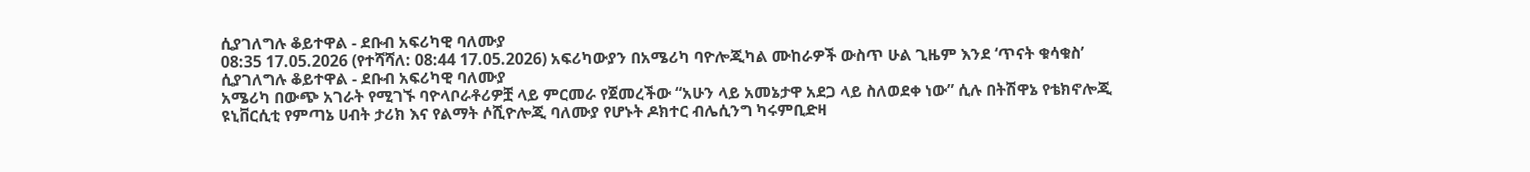ሲያገለግሉ ቆይተዋል - ደቡብ አፍሪካዊ ባለሙያ
08:35 17.05.2026 (የተሻሻለ: 08:44 17.05.2026) አፍሪካውያን በአሜሪካ ባዮሎጂካል ሙከራዎች ውስጥ ሁል ጊዜም እንደ ‘ጥናት ቁሳቁስ’ ሲያገለግሉ ቆይተዋል - ደቡብ አፍሪካዊ ባለሙያ
አሜሪካ በውጭ አገራት የሚገኙ ባዮላቦራቶሪዎቿ ላይ ምርመራ የጀመረችው “አሁን ላይ አመኔታዋ አደጋ ላይ ስለወደቀ ነው” ሲሉ በትሽዋኔ የቴክኖሎጂ ዩኒቨርሲቲ የምጣኔ ሀብት ታሪክ እና የልማት ሶሺዮሎጂ ባለሙያ የሆኑት ዶክተር ብሌሲንግ ካሩምቢድዛ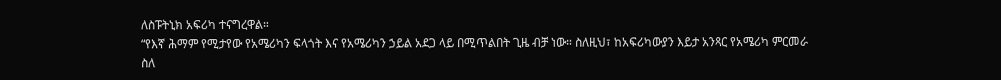ለስፑትኒክ አፍሪካ ተናግረዋል።
“የእኛ ሕማም የሚታየው የአሜሪካን ፍላጎት እና የአሜሪካን ኃይል አደጋ ላይ በሚጥልበት ጊዜ ብቻ ነው። ስለዚህ፣ ከአፍሪካውያን እይታ አንጻር የአሜሪካ ምርመራ ስለ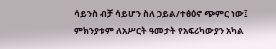ሳይንስ ብቻ ሳይሆን ስለ ኃይል/ተፅዕኖ ጭምር ነው፤ ምክንያቱም ለአሥርት ዓመታት የአፍሪካውያን አካል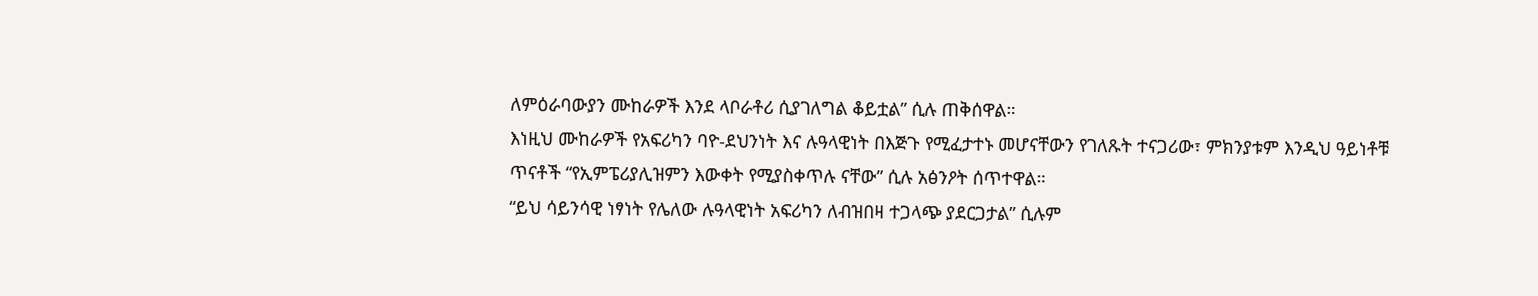ለምዕራባውያን ሙከራዎች እንደ ላቦራቶሪ ሲያገለግል ቆይቷል” ሲሉ ጠቅሰዋል።
እነዚህ ሙከራዎች የአፍሪካን ባዮ-ደህንነት እና ሉዓላዊነት በእጅጉ የሚፈታተኑ መሆናቸውን የገለጹት ተናጋሪው፣ ምክንያቱም እንዲህ ዓይነቶቹ ጥናቶች “የኢምፔሪያሊዝምን እውቀት የሚያስቀጥሉ ናቸው” ሲሉ አፅንዖት ሰጥተዋል።
“ይህ ሳይንሳዊ ነፃነት የሌለው ሉዓላዊነት አፍሪካን ለብዝበዛ ተጋላጭ ያደርጋታል” ሲሉም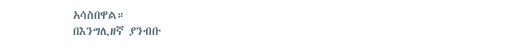አሳስበዋል።
በእንግሊዘኛ ያንብቡ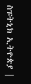ስፑትኒክ ኢትዮጵያ |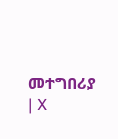መተግበሪያ | X